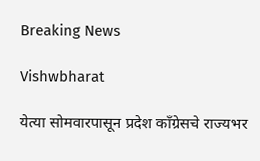Breaking News

Vishwbharat

येत्या सोमवारपासून प्रदेश काँग्रेसचे राज्यभर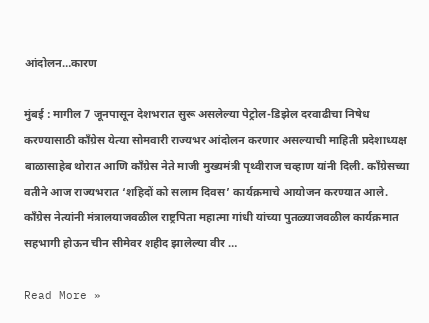आंदोलन…कारण

मुंबई : मागील 7 जूनपासून देशभरात सुरू असलेल्या पेट्रोल-डिझेल दरवाढीचा निषेध करण्यासाठी काँग्रेस येत्या सोमवारी राज्यभर आंदोलन करणार असल्याची माहिती प्रदेशाध्यक्ष बाळासाहेब थोरात आणि काँग्रेस नेते माजी मुख्यमंत्री पृथ्वीराज चव्हाण यांनी दिली. कॉंग्रेसच्या वतीने आज राज्यभरात ‘शहिदों को सलाम दिवस’ कार्यक्रमाचे आयोजन करण्यात आले. कॉंग्रेस नेत्यांनी मंत्रालयाजवळील राष्ट्रपिता महात्मा गांधी यांच्या पुतळ्याजवळील कार्यक्रमात सहभागी होऊन चीन सीमेवर शहीद झालेल्या वीर …

Read More »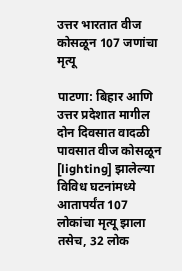उत्तर भारतात वीज कोसळून 107 जणांचा मृत्यू

पाटणा: बिहार आणि उत्तर प्रदेशात मागील दोन दिवसात वादळी पावसात वीज कोसळून [lighting] झालेल्या विविध घटनांमध्ये आतापर्यंत 107 लोकांचा मृत्यू झाला तसेच, 32 लोक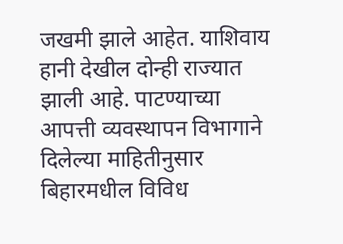जखमी झाले आहेत. याशिवाय हानी देखील दोन्ही राज्यात झाली आहे. पाटण्याच्या आपत्ती व्यवस्थापन विभागाने दिलेल्या माहितीनुसार बिहारमधील विविध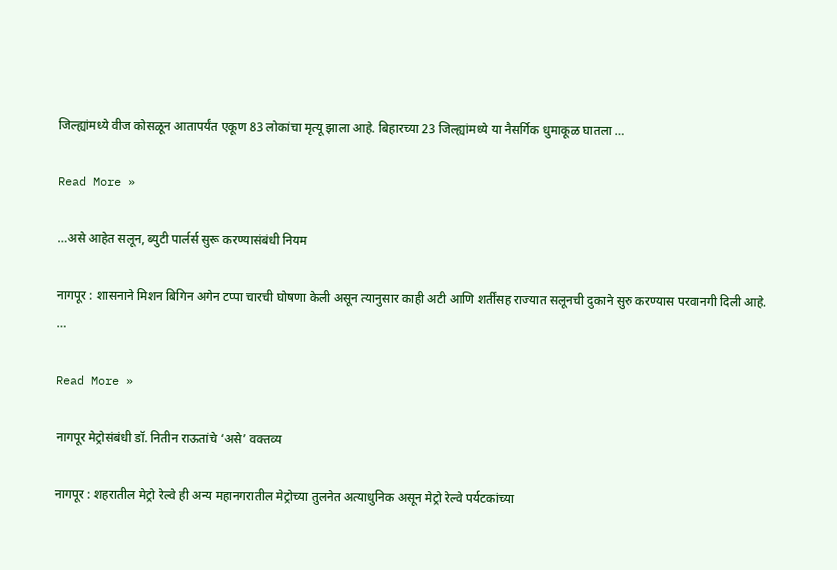जिल्ह्यांमध्ये वीज कोसळून आतापर्यंत एकूण 83 लोकांचा मृत्यू झाला आहे. बिहारच्या 23 जिल्ह्यांमध्ये या नैसर्गिक धुमाकूळ घातला …

Read More »

…असे आहेत सलून, ब्युटी पार्लर्स सुरू करण्यासंबंधी नियम

नागपूर : शासनाने मिशन बिगिन अगेन टप्पा चारची घोषणा केली असून त्यानुसार काही अटी आणि शर्तींसह राज्यात सलूनची दुकाने सुरु करण्यास परवानगी दिली आहे.                                                                          …

Read More »

नागपूर मेट्रोसंबंधी डॉ. नितीन राऊतांचे ‘असे’ वक्तव्य

नागपूर : शहरातील मेट्रो रेल्वे ही अन्य महानगरातील मेट्रोच्या तुलनेत अत्याधुनिक असून मेट्रो रेल्वे पर्यटकांच्या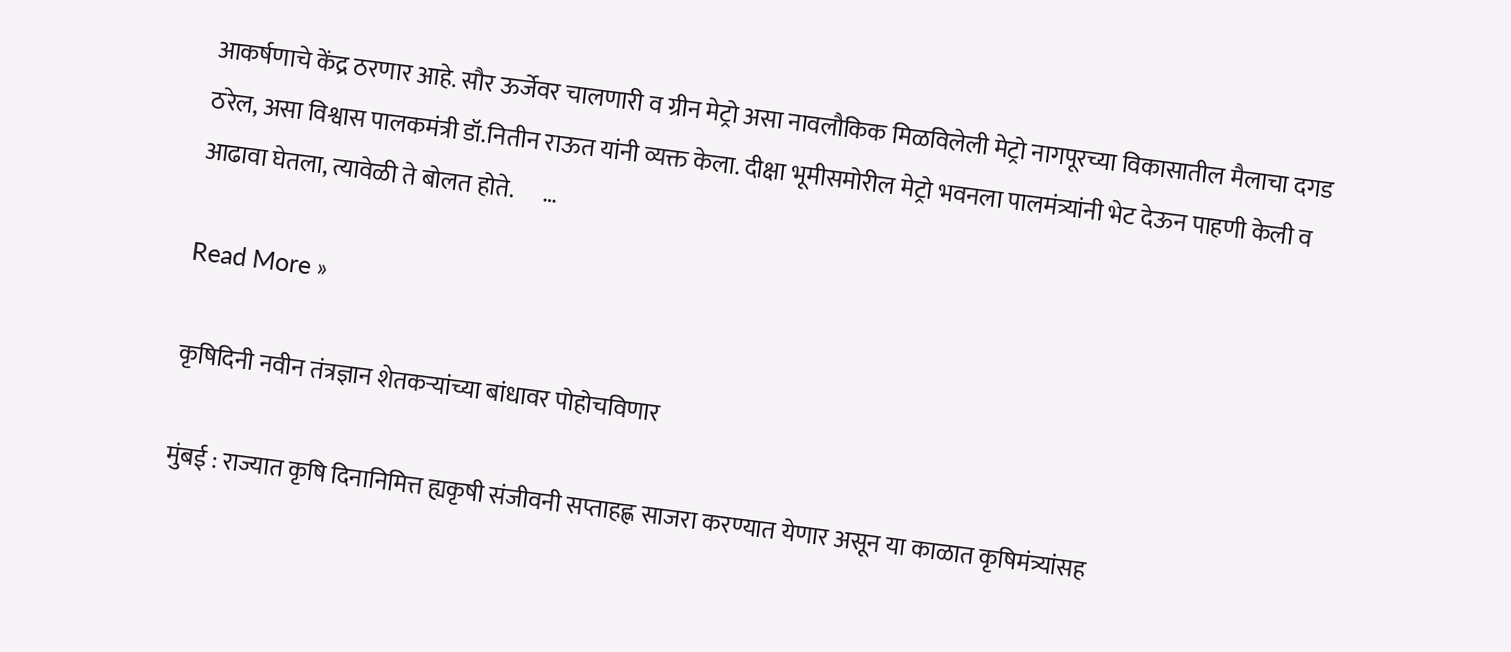आकर्षणाचे केंद्र ठरणार आहे. सौर ऊर्जेवर चालणारी व ग्रीन मेट्रो असा नावलौकिक मिळविलेली मेट्रो नागपूरच्या विकासातील मैलाचा दगड ठरेल, असा विश्वास पालकमंत्री डॉ.नितीन राऊत यांनी व्यक्त केला. दीक्षा भूमीसमोरील मेट्रो भवनला पालमंत्र्यांनी भेट देऊन पाहणी केली व आढावा घेतला, त्यावेळी ते बोलत होते.      …

Read More »

कृषिदिनी नवीन तंत्रज्ञान शेतकऱ्यांच्या बांधावर पोहोचविणार

मुंबई : राज्यात कृषि दिनानिमित्त ह्यकृषी संजीवनी सप्ताहह्ण साजरा करण्यात येणार असून या काळात कृषिमंत्र्यांसह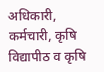अधिकारी, कर्मचारी, कृषि विद्यापीठ व कृषि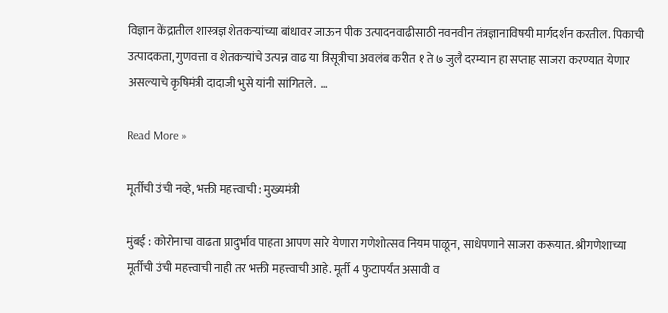विज्ञान केंद्रातील शास्त्रज्ञ शेतकऱ्यांच्या बांधावर जाऊन पीक उत्पादनवाढीसाठी नवनवीन तंत्रज्ञानाविषयी मार्गदर्शन करतील. पिकाची उत्पादकता, गुणवत्ता व शेतकऱ्यांचे उत्पन्न वाढ या त्रिसूत्रीचा अवलंब करीत १ ते ७ जुलै दरम्यान हा सप्ताह साजरा करण्यात येणार असल्याचे कृषिमंत्री दादाजी भुसे यांनी सांगितले.  …

Read More »

मूर्तीची उंची नव्हे, भक्ती महत्त्वाची : मुख्यमंत्री

मुंबई : कोरोनाचा वाढता प्रादुर्भाव पाहता आपण सारे येणारा गणेशोत्सव नियम पाळून, साधेपणाने साजरा करूयात. श्रीगणेशाच्या मूर्तीची उंची महत्त्वाची नाही तर भक्ती महत्त्वाची आहे. मूर्ती 4 फुटापर्यंत असावी व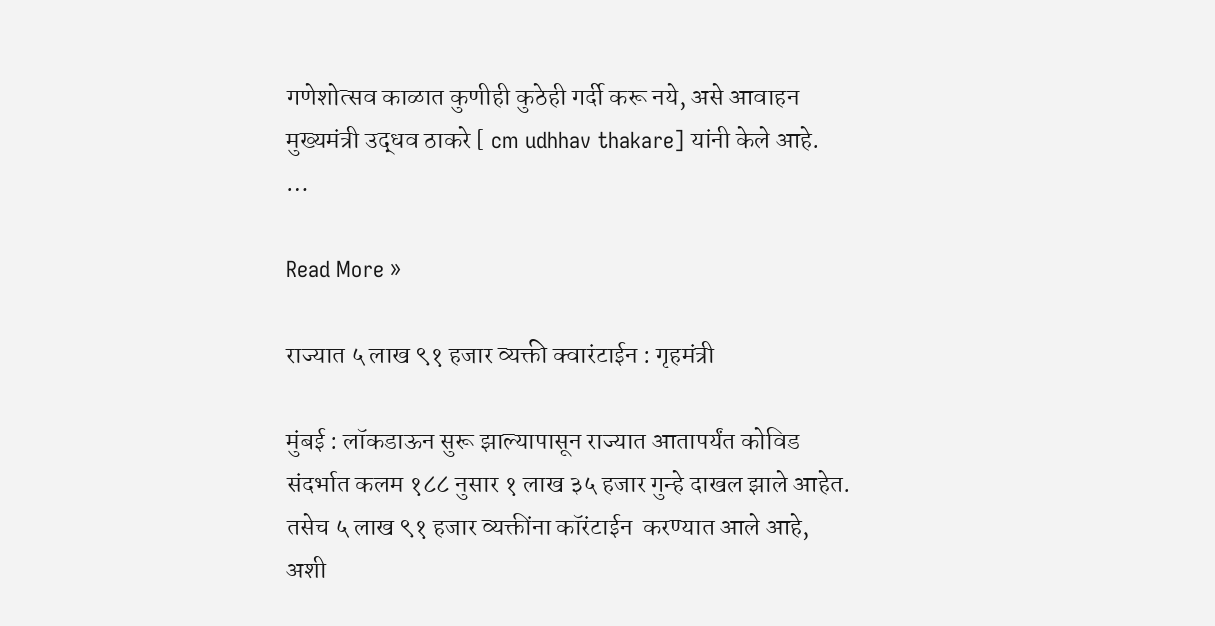गणेशोत्सव काळात कुणीही कुठेही गर्दी करू नये, असे आवाहन मुख्यमंत्री उद्धव ठाकरे [ cm udhhav thakare] यांनी केले आहे.                          …

Read More »

राज्यात ५ लाख ९१ हजार व्यक्ती क्वारंटाईन : गृहमंत्री

मुंबई : लॉकडाऊन सुरू झाल्यापासून राज्यात आतापर्यंत कोविड संदर्भात कलम १८८ नुसार १ लाख ३५ हजार गुन्हे दाखल झाले आहेत. तसेच ५ लाख ९१ हजार व्यक्तींना कॉरंटाईन  करण्यात आले आहे, अशी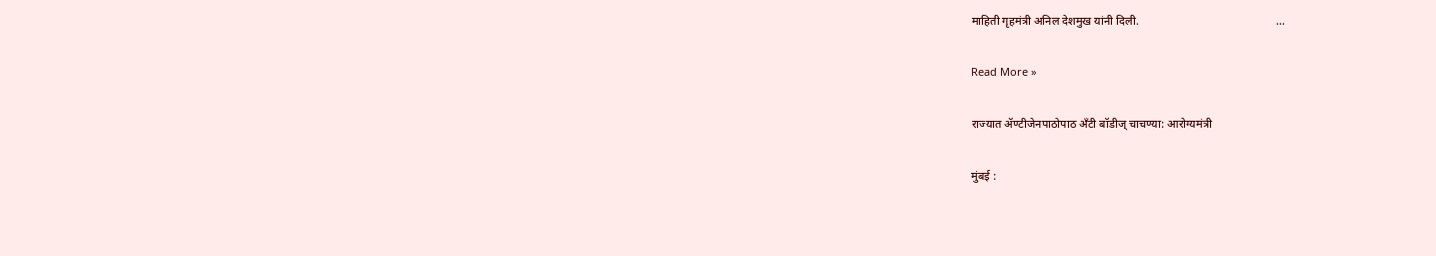माहिती गृहमंत्री अनिल देशमुख यांनी दिली.                                                …

Read More »

राज्यात ॲण्टीजेनपाठोपाठ अँटी बॉडीज् चाचण्या: आरोग्यमंत्री

मुंबई :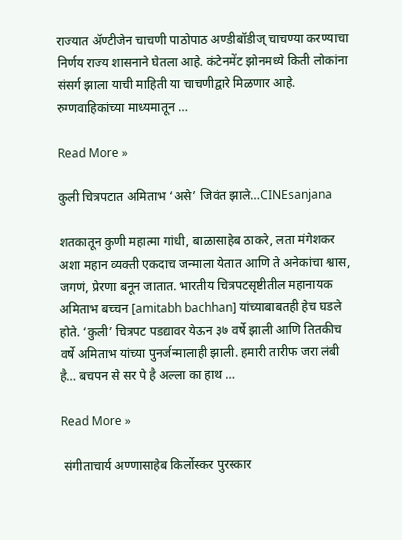राज्यात ॲण्टीजेन चाचणी पाठोपाठ अण्डीबॉडीज् चाचण्या करण्याचा निर्णय राज्य शासनाने घेतला आहे. कंटेनमेंट झोनमध्ये किती लोकांना संसर्ग झाला याची माहिती या चाचणीद्वारे मिळणार आहे.                                                                  रुग्णवाहिकांच्या माध्यमातून …

Read More »

कुली चित्रपटात अमिताभ ‘असे’ जिवंत झाले…CINEsanjana

शतकातून कुणी महात्मा गांधी, बाळासाहेब ठाकरे, लता मंगेशकर अशा महान व्यक्ती एकदाच जन्माला येतात आणि ते अनेकांचा श्वास, जगणं, प्रेरणा बनून जातात. भारतीय चित्रपटसृष्टीतील महानायक अमिताभ बच्चन [amitabh bachhan] यांच्याबाबतही हेच घडले होते. ‘कुली’ चित्रपट पडद्यावर येऊन ३७ वर्षे झाली आणि तितकीच वर्षे अमिताभ यांच्या पुनर्जन्मालाही झाली. हमारी तारीफ जरा लंबी है… बचपन से सर पे है अल्ला का हाथ …

Read More »

 संगीताचार्य अण्णासाहेब किर्लोस्कर पुरस्कार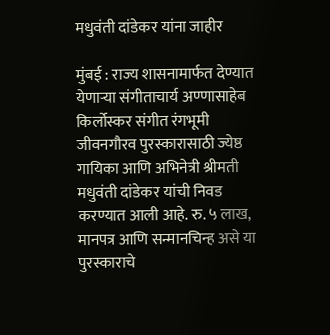मधुवंती दांडेकर यांना जाहीर

मुंबई : राज्य शासनामार्फत देण्यात येणाऱ्या संगीताचार्य अण्णासाहेब किर्लोस्कर संगीत रंगभूमी जीवनगौरव पुरस्कारासाठी ज्येष्ठ गायिका आणि अभिनेत्री श्रीमती मधुवंती दांडेकर यांची निवड करण्यात आली आहे. रु. ५ लाख, मानपत्र आणि सन्मानचिन्ह असे या पुरस्काराचे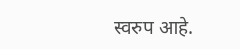स्वरुप आहे.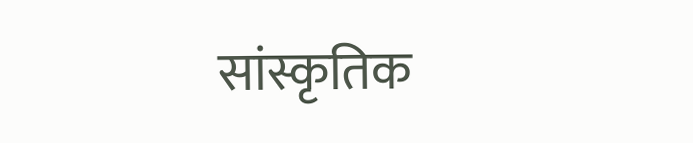सांस्कृतिक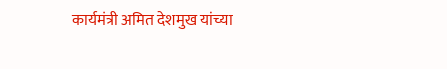कार्यमंत्री अमित देशमुख यांच्या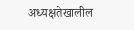अध्यक्षतेखालील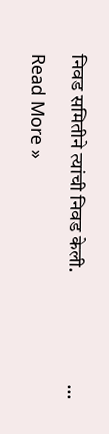निवड समितीने त्यांची निवड केली.                            …

Read More »